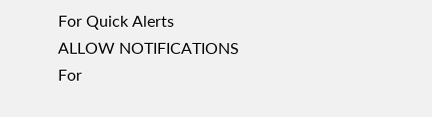For Quick Alerts
ALLOW NOTIFICATIONS
For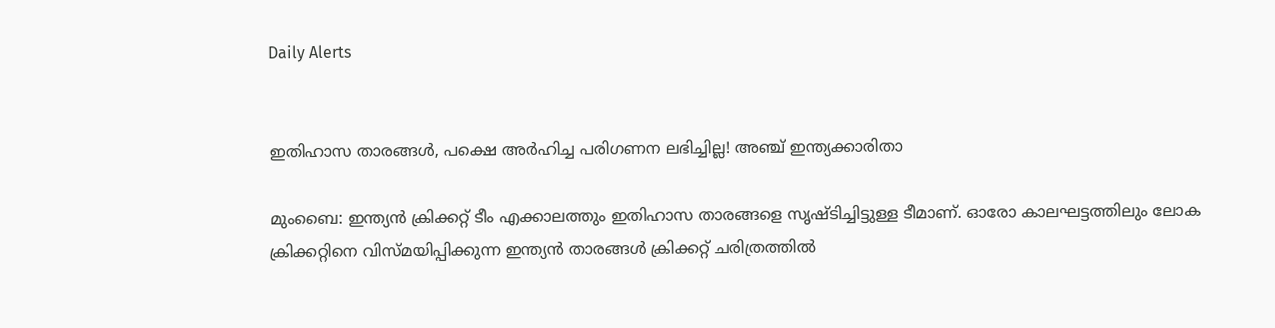Daily Alerts


ഇതിഹാസ താരങ്ങള്‍, പക്ഷെ അര്‍ഹിച്ച പരിഗണന ലഭിച്ചില്ല! അഞ്ച് ഇന്ത്യക്കാരിതാ

മുംബൈ: ഇന്ത്യന്‍ ക്രിക്കറ്റ് ടീം എക്കാലത്തും ഇതിഹാസ താരങ്ങളെ സൃഷ്ടിച്ചിട്ടുള്ള ടീമാണ്. ഓരോ കാലഘട്ടത്തിലും ലോക ക്രിക്കറ്റിനെ വിസ്മയിപ്പിക്കുന്ന ഇന്ത്യന്‍ താരങ്ങള്‍ ക്രിക്കറ്റ് ചരിത്രത്തില്‍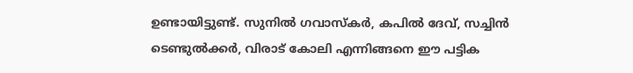ഉണ്ടായിട്ടുണ്ട്. സുനില്‍ ഗവാസ്‌കര്‍, കപില്‍ ദേവ്, സച്ചിന്‍ ടെണ്ടുല്‍ക്കര്‍, വിരാട് കോലി എന്നിങ്ങനെ ഈ പട്ടിക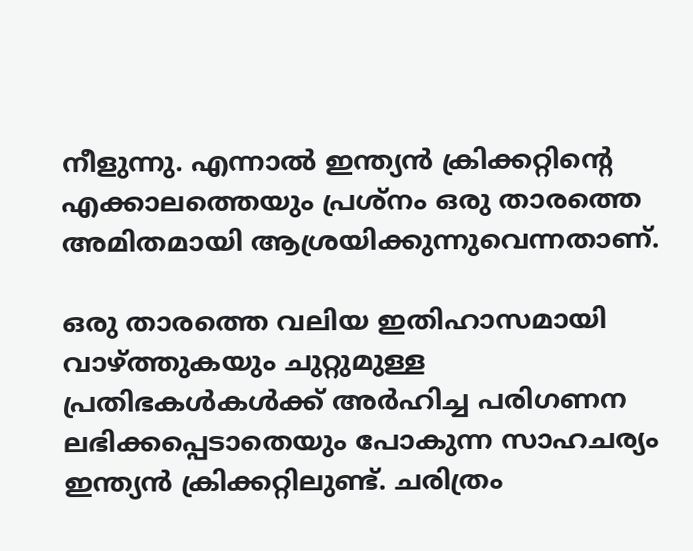നീളുന്നു. എന്നാല്‍ ഇന്ത്യന്‍ ക്രിക്കറ്റിന്റെ എക്കാലത്തെയും പ്രശ്‌നം ഒരു താരത്തെ അമിതമായി ആശ്രയിക്കുന്നുവെന്നതാണ്.

ഒരു താരത്തെ വലിയ ഇതിഹാസമായി വാഴ്ത്തുകയും ചുറ്റുമുള്ള പ്രതിഭകള്‍കള്‍ക്ക് അര്‍ഹിച്ച പരിഗണന ലഭിക്കപ്പെടാതെയും പോകുന്ന സാഹചര്യം ഇന്ത്യന്‍ ക്രിക്കറ്റിലുണ്ട്. ചരിത്രം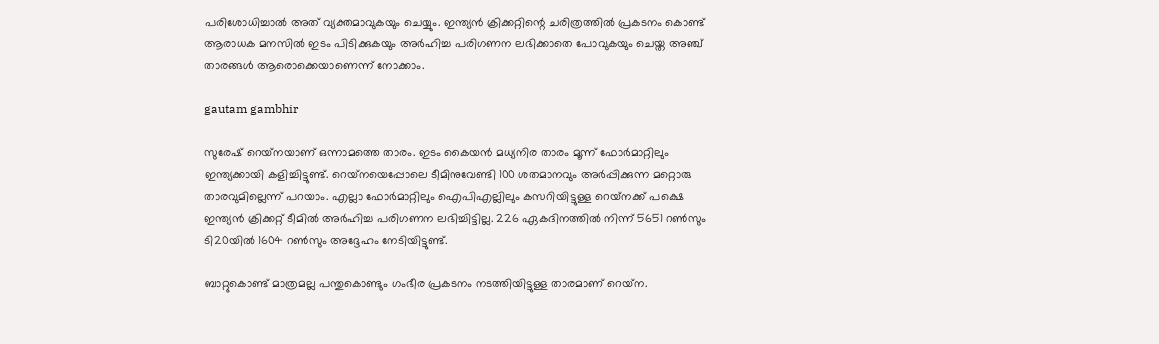പരിശോധിച്ചാല്‍ അത് വ്യക്തമാവുകയും ചെയ്യും. ഇന്ത്യന്‍ ക്രിക്കറ്റിന്റെ ചരിത്രത്തില്‍ പ്രകടനം കൊണ്ട് ആരാധക മനസില്‍ ഇടം പിടിക്കുകയും അര്‍ഹിച്ച പരിഗണന ലഭിക്കാതെ പോവുകയും ചെയ്ത അഞ്ച് താരങ്ങള്‍ ആരൊക്കെയാണെന്ന് നോക്കാം.

gautam gambhir

സുരേഷ് റെയ്‌നയാണ് ഒന്നാമത്തെ താരം. ഇടം കൈയന്‍ മധ്യനിര താരം മൂന്ന് ഫോര്‍മാറ്റിലും ഇന്ത്യക്കായി കളിച്ചിട്ടുണ്ട്. റെയ്‌നയെപ്പോലെ ടീമിനുവേണ്ടി 100 ശതമാനവും അര്‍പ്പിക്കുന്ന മറ്റൊരു താരവുമില്ലെന്ന് പറയാം. എല്ലാ ഫോര്‍മാറ്റിലും ഐപിഎല്ലിലും കസറിയിട്ടുള്ള റെയ്‌നക്ക് പക്ഷെ ഇന്ത്യന്‍ ക്രിക്കറ്റ് ടീമില്‍ അര്‍ഹിച്ച പരിഗണന ലഭിച്ചിട്ടില്ല. 226 ഏകദിനത്തില്‍ നിന്ന് 5651 റണ്‍സും ടി20യില്‍ 1604 റണ്‍സും അദ്ദേഹം നേടിയിട്ടുണ്ട്.

ബാറ്റുകൊണ്ട് മാത്രമല്ല പന്തുകൊണ്ടും ഗംഭീര പ്രകടനം നടത്തിയിട്ടുള്ള താരമാണ് റെയ്‌ന.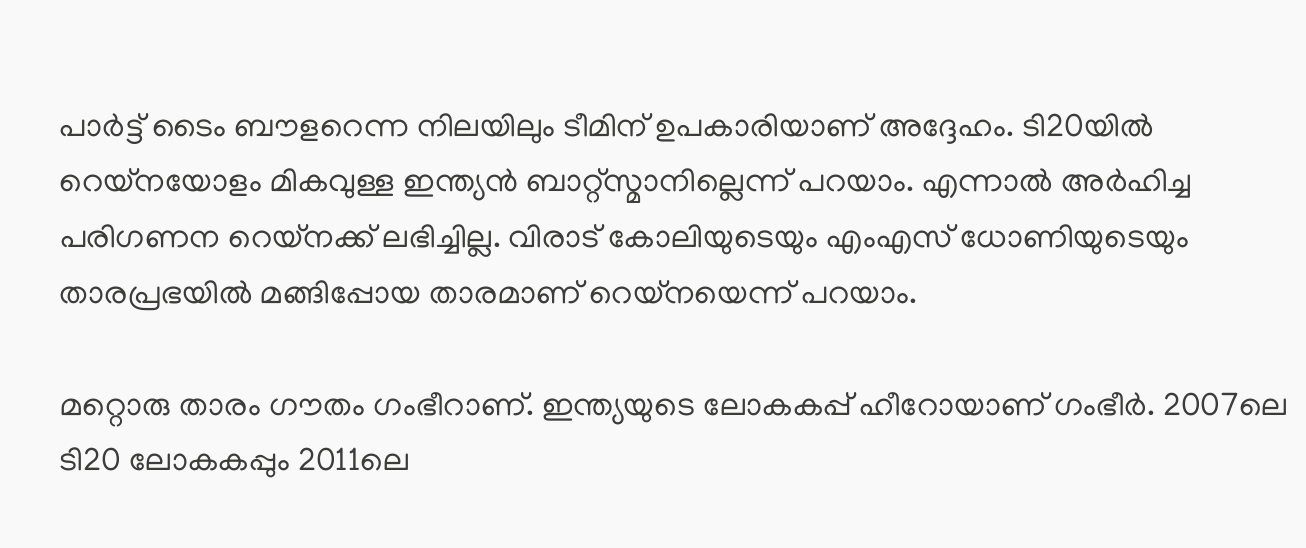പാര്‍ട്ട് ടൈം ബൗളറെന്ന നിലയിലും ടീമിന് ഉപകാരിയാണ് അദ്ദേഹം. ടി20യില്‍ റെയ്‌നയോളം മികവുള്ള ഇന്ത്യന്‍ ബാറ്റ്‌സ്മാനില്ലെന്ന് പറയാം. എന്നാല്‍ അര്‍ഹിച്ച പരിഗണന റെയ്‌നക്ക് ലഭിച്ചില്ല. വിരാട് കോലിയുടെയും എംഎസ് ധോണിയുടെയും താരപ്രഭയില്‍ മങ്ങിപ്പോയ താരമാണ് റെയ്‌നയെന്ന് പറയാം.

മറ്റൊരു താരം ഗൗതം ഗംഭീറാണ്. ഇന്ത്യയുടെ ലോകകപ്പ് ഹീറോയാണ് ഗംഭീര്‍. 2007ലെ ടി20 ലോകകപ്പും 2011ലെ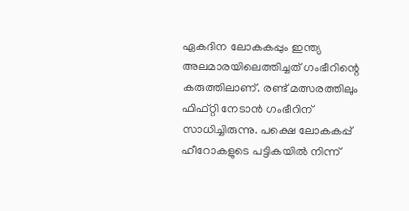ഏകദിന ലോകകപ്പും ഇന്ത്യ അലമാരയിലെത്തിച്ചത് ഗംഭീറിന്റെ കരുത്തിലാണ്. രണ്ട് മത്സരത്തിലും ഫിഫ്റ്റി നേടാന്‍ ഗംഭീറിന് സാധിച്ചിരുന്നു. പക്ഷെ ലോകകപ്പ് ഹീറോകളുടെ പട്ടികയില്‍ നിന്ന്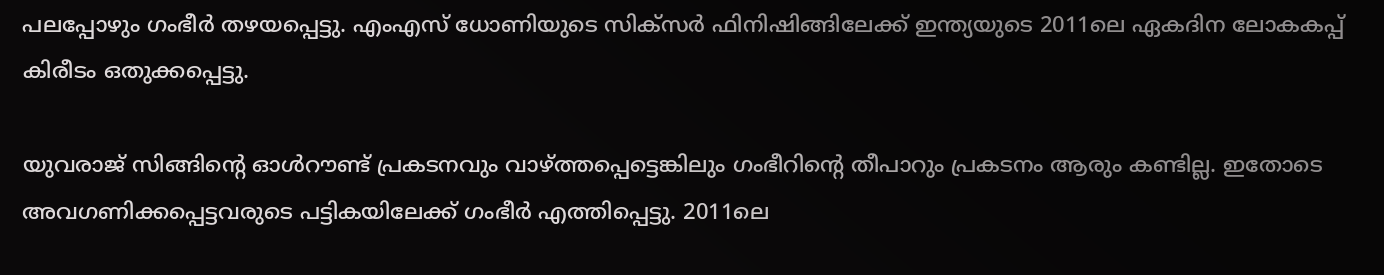പലപ്പോഴും ഗംഭീര്‍ തഴയപ്പെട്ടു. എംഎസ് ധോണിയുടെ സിക്‌സര്‍ ഫിനിഷിങ്ങിലേക്ക് ഇന്ത്യയുടെ 2011ലെ ഏകദിന ലോകകപ്പ് കിരീടം ഒതുക്കപ്പെട്ടു.

യുവരാജ് സിങ്ങിന്റെ ഓള്‍റൗണ്ട് പ്രകടനവും വാഴ്ത്തപ്പെട്ടെങ്കിലും ഗംഭീറിന്റെ തീപാറും പ്രകടനം ആരും കണ്ടില്ല. ഇതോടെ അവഗണിക്കപ്പെട്ടവരുടെ പട്ടികയിലേക്ക് ഗംഭീര്‍ എത്തിപ്പെട്ടു. 2011ലെ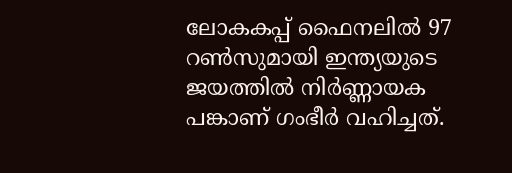ലോകകപ്പ് ഫൈനലില്‍ 97 റണ്‍സുമായി ഇന്ത്യയുടെ ജയത്തില്‍ നിര്‍ണ്ണായക പങ്കാണ് ഗംഭീര്‍ വഹിച്ചത്.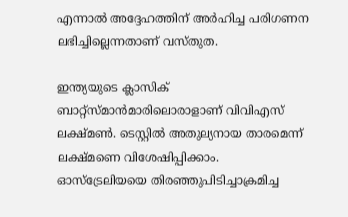എന്നാല്‍ അദ്ദേഹത്തിന് അര്‍ഹിച്ച പരിഗണന ലഭിച്ചില്ലെന്നതാണ് വസ്തുത.

ഇന്ത്യയുടെ ക്ലാസിക് ബാറ്റ്‌സ്മാന്‍മാരിലൊരാളാണ് വിവിഎസ് ലക്ഷ്മണ്‍. ടെസ്റ്റില്‍ അതുല്യനായ താരമെന്ന് ലക്ഷ്മണെ വിശേഷിപ്പിക്കാം. ഓസ്‌ട്രേലിയയെ തിരഞ്ഞുപിടിച്ചാക്രമിച്ച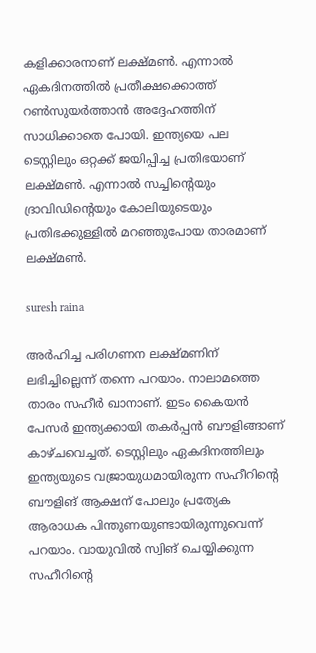കളിക്കാരനാണ് ലക്ഷ്മണ്‍. എന്നാല്‍ ഏകദിനത്തില്‍ പ്രതീക്ഷക്കൊത്ത് റണ്‍സുയര്‍ത്താന്‍ അദ്ദേഹത്തിന് സാധിക്കാതെ പോയി. ഇന്ത്യയെ പല ടെസ്റ്റിലും ഒറ്റക്ക് ജയിപ്പിച്ച പ്രതിഭയാണ് ലക്ഷ്മണ്‍. എന്നാല്‍ സച്ചിന്റെയും ദ്രാവിഡിന്റെയും കോലിയുടെയും പ്രതിഭക്കുള്ളില്‍ മറഞ്ഞുപോയ താരമാണ് ലക്ഷ്മണ്‍.

suresh raina

അര്‍ഹിച്ച പരിഗണന ലക്ഷ്മണിന് ലഭിച്ചില്ലെന്ന് തന്നെ പറയാം. നാലാമത്തെ താരം സഹീര്‍ ഖാനാണ്. ഇടം കൈയന്‍ പേസര്‍ ഇന്ത്യക്കായി തകര്‍പ്പന്‍ ബൗളിങ്ങാണ് കാഴ്ചവെച്ചത്. ടെസ്റ്റിലും ഏകദിനത്തിലും ഇന്ത്യയുടെ വജ്രായുധമായിരുന്ന സഹീറിന്റെ ബൗളിങ് ആക്ഷന് പോലും പ്രത്യേക ആരാധക പിന്തുണയുണ്ടായിരുന്നുവെന്ന് പറയാം. വായുവില്‍ സ്വിങ് ചെയ്യിക്കുന്ന സഹീറിന്റെ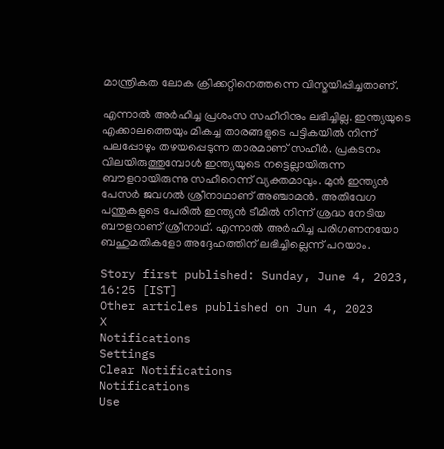മാന്ത്രികത ലോക ക്രിക്കറ്റിനെത്തന്നെ വിസ്മയിപ്പിച്ചതാണ്.

എന്നാല്‍ അര്‍ഹിച്ച പ്രശംസ സഹീറിനും ലഭിച്ചില്ല. ഇന്ത്യയുടെ എക്കാലത്തെയും മികച്ച താരങ്ങളുടെ പട്ടികയില്‍ നിന്ന് പലപ്പോഴും തഴയപ്പെടുന്ന താരമാണ് സഹീര്‍. പ്രകടനം വിലയിരുത്തുമ്പോള്‍ ഇന്ത്യയുടെ നട്ടെല്ലായിരുന്ന ബൗളറായിരുന്നു സഹീറെന്ന് വ്യക്തമാവും. മുന്‍ ഇന്ത്യന്‍ പേസര്‍ ജവഗല്‍ ശ്രീനാഥാണ് അഞ്ചാമന്‍. അതിവേഗ പന്തുകളുടെ പേരില്‍ ഇന്ത്യന്‍ ടീമില്‍ നിന്ന് ശ്രദ്ധ നേടിയ ബൗളറാണ് ശ്രീനാഥ്. എന്നാല്‍ അര്‍ഹിച്ച പരിഗണനയോ ബഹുമതികളോ അദ്ദേഹത്തിന് ലഭിച്ചില്ലെന്ന് പറയാം.

Story first published: Sunday, June 4, 2023, 16:25 [IST]
Other articles published on Jun 4, 2023
X
Notifications
Settings
Clear Notifications
Notifications
Use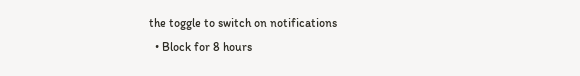the toggle to switch on notifications
  • Block for 8 hours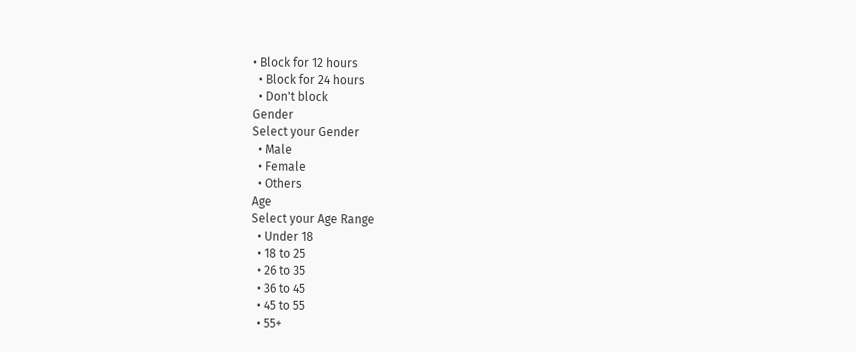• Block for 12 hours
  • Block for 24 hours
  • Don't block
Gender
Select your Gender
  • Male
  • Female
  • Others
Age
Select your Age Range
  • Under 18
  • 18 to 25
  • 26 to 35
  • 36 to 45
  • 45 to 55
  • 55+